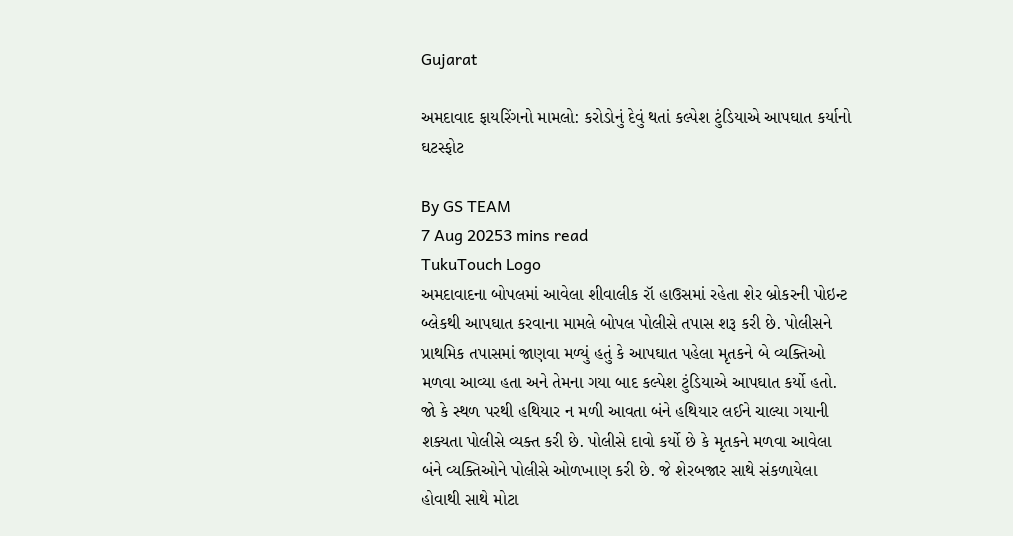Gujarat

અમદાવાદ ફાયરિંગનો મામલો: કરોડોનું દેવું થતાં કલ્પેશ ટુંડિયાએ આપઘાત કર્યાનો ઘટસ્ફોટ

By GS TEAM
7 Aug 20253 mins read
TukuTouch Logo
અમદાવાદના બોપલમાં આવેલા શીવાલીક રૉ હાઉસમાં રહેતા શેર બ્રોકરની પોઇન્ટ બ્લેકથી આપઘાત કરવાના મામલે બોપલ પોલીસે તપાસ શરૂ કરી છે. પોલીસને પ્રાથમિક તપાસમાં જાણવા મળ્યું હતું કે આપઘાત પહેલા મૃતકને બે વ્યક્તિઓ મળવા આવ્યા હતા અને તેમના ગયા બાદ કલ્પેશ ટુંડિયાએ આપઘાત કર્યો હતો. જો કે સ્થળ પરથી હથિયાર ન મળી આવતા બંને હથિયાર લઈને ચાલ્યા ગયાની શક્યતા પોલીસે વ્યક્ત કરી છે. પોલીસે દાવો કર્યો છે કે મૃતકને મળવા આવેલા બંને વ્યક્તિઓને પોલીસે ઓળખાણ કરી છે. જે શેરબજાર સાથે સંકળાયેલા હોવાથી સાથે મોટા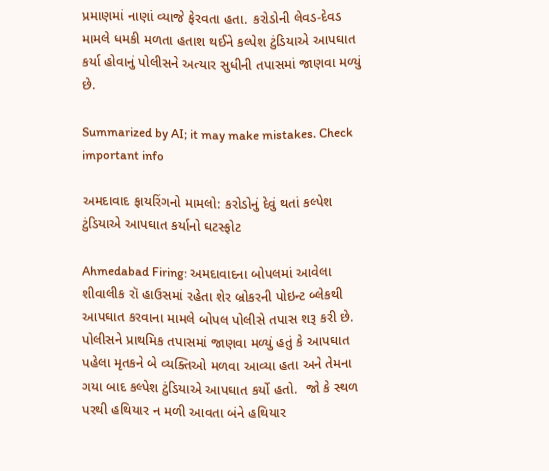પ્રમાણમાં નાણાં વ્યાજે ફેરવતા હતા. કરોડોની લેવડ-દેવડ મામલે ધમકી મળતા હતાશ થઈને કલ્પેશ ટુંડિયાએ આપઘાત કર્યા હોવાનું પોલીસને અત્યાર સુધીની તપાસમાં જાણવા મળ્યું છે.

Summarized by AI; it may make mistakes. Check important info

અમદાવાદ ફાયરિંગનો મામલો: કરોડોનું દેવું થતાં કલ્પેશ ટુંડિયાએ આપઘાત કર્યાનો ઘટસ્ફોટ

Ahmedabad Firing: અમદાવાદના બોપલમાં આવેલા શીવાલીક રૉ હાઉસમાં રહેતા શેર બ્રોકરની પોઇન્ટ બ્લેકથી આપઘાત કરવાના મામલે બોપલ પોલીસે તપાસ શરૂ કરી છે. પોલીસને પ્રાથમિક તપાસમાં જાણવા મળ્યું હતું કે આપઘાત પહેલા મૃતકને બે વ્યક્તિઓ મળવા આવ્યા હતા અને તેમના ગયા બાદ કલ્પેશ ટુંડિયાએ આપઘાત કર્યો હતો.  જો કે સ્થળ પરથી હથિયાર ન મળી આવતા બંને હથિયાર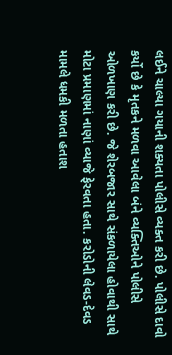લઈને ચાલ્યા ગયાની શક્યતા પોલીસે વ્યક્ત કરી છે. પોલીસે દાવો કર્યો છે કે મૃતકને મળવા આવેલા બંને વ્યક્તિઓને પોલીસે ઓળખાણ કરી છે. જે શેરબજાર સાથે સંકળાયેલા હોવાથી સાથે મોટા પ્રમાણમાં નાણાં વ્યાજે ફેરવતા હતા. કરોડોની લેવડ-દેવડ મામલે ધમકી મળતા હતાશ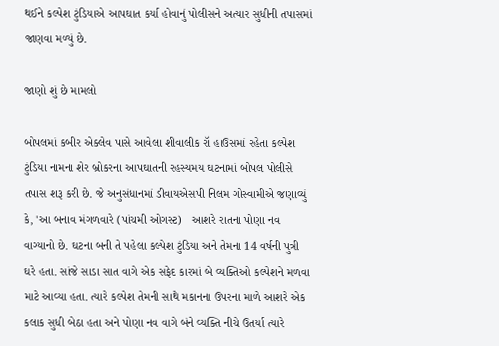થઈને કલ્પેશ ટુંડિયાએ આપઘાત કર્યા હોવાનું પોલીસને અત્યાર સુધીની તપાસમાં જાણવા મળ્યું છે.

જાણો શું છે મામલો

બોપલમાં કબીર એક્લેવ પાસે આવેલા શીવાલીક રૉ હાઉસમાં રહેતા કલ્પેશ ટુંડિયા નામના શેર બ્રોકરના આપઘાતની રહસ્યમય ઘટનામાં બોપલ પોલીસે તપાસ શરૂ કરી છે. જે અનુસંધાનમાં ડીવાયએસપી નિલમ ગોસ્વામીએ જણાવ્યું કે, 'આ બનાવ મંગળવારે (પાંચમી ઓગસ્ટ)   આશરે રાતના પોણા નવ વાગ્યાનો છે. ઘટના બની તે પહેલા કલ્પેશ ટુંડિયા અને તેમના 14 વર્ષની પુત્રી ઘરે હતા. સાંજે સાડા સાત વાગે એક સફેદ કારમાં બે વ્યક્તિઓ કલ્પેશને મળવા માટે આવ્યા હતા. ત્યારે કલ્પેશ તેમની સાથે મકાનના ઉપરના માળે આશરે એક કલાક સુધી બેઠા હતા અને પોણા નવ વાગે બંને વ્યક્તિ નીચે ઉતર્યા ત્યારે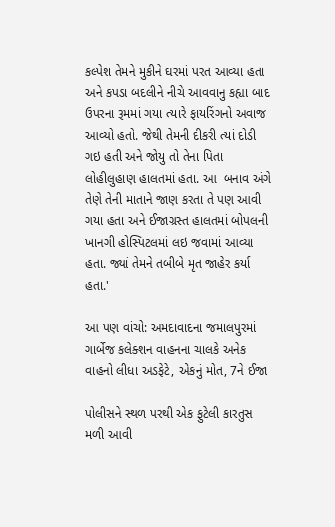કલ્પેશ તેમને મુકીને ઘરમાં પરત આવ્યા હતા અને કપડા બદલીને નીચે આવવાનુ કહ્યા બાદ ઉપરના રૂમમાં ગયા ત્યારે ફાયરિંગનો અવાજ આવ્યો હતો. જેથી તેમની દીકરી ત્યાં દોડી ગઇ હતી અને જોયુ તો તેના પિતા લોહીલુહાણ હાલતમાં હતા. આ  બનાવ અંગે તેણે તેની માતાને જાણ કરતા તે પણ આવી ગયા હતા અને ઈજાગ્રસ્ત હાલતમાં બોપલની ખાનગી હોસ્પિટલમાં લઇ જવામાં આવ્યા હતા. જ્યાં તેમને તબીબે મૃત જાહેર કર્યા હતા.'

આ પણ વાંચો: અમદાવાદના જમાલપુરમાં ગાર્બેજ કલેક્શન વાહનના ચાલકે અનેક વાહનો લીધા અડફેટે, એકનું મોત, 7ને ઈજા

પોલીસને સ્થળ પરથી એક ફુટેલી કારતુસ મળી આવી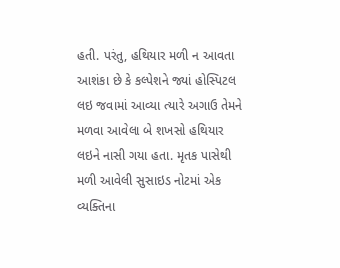હતી. પરંતુ, હથિયાર મળી ન આવતા આશંકા છે કે કલ્પેશને જ્યાં હોસ્પિટલ લઇ જવામાં આવ્યા ત્યારે અગાઉ તેમને મળવા આવેલા બે શખસો હથિયાર લઇને નાસી ગયા હતા. મૃતક પાસેથી મળી આવેલી સુસાઇડ નોટમાં એક વ્યક્તિના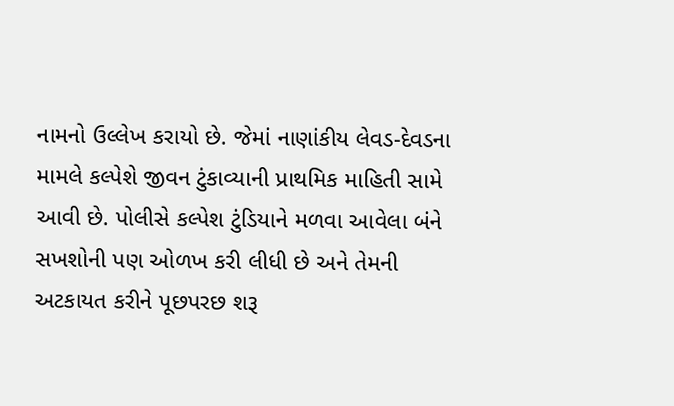નામનો ઉલ્લેખ કરાયો છે. જેમાં નાણાંકીય લેવડ-દેવડના મામલે કલ્પેશે જીવન ટુંકાવ્યાની પ્રાથમિક માહિતી સામે આવી છે. પોલીસે કલ્પેશ ટુંડિયાને મળવા આવેલા બંને સખશોની પણ ઓળખ કરી લીધી છે અને તેમની અટકાયત કરીને પૂછપરછ શરૂ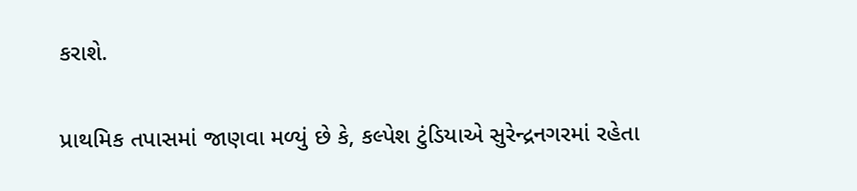કરાશે.

પ્રાથમિક તપાસમાં જાણવા મળ્યું છે કે, કલ્પેશ ટુંડિયાએ સુરેન્દ્રનગરમાં રહેતા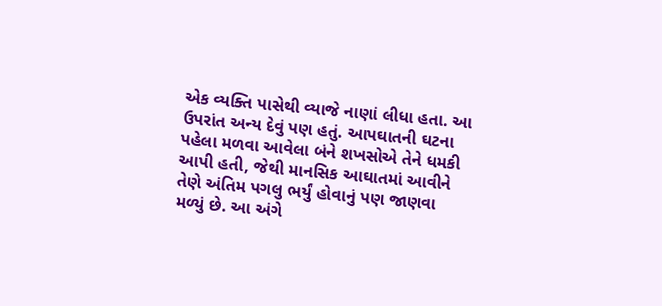એક વ્યક્તિ પાસેથી વ્યાજે નાણાં લીધા હતા. આ ઉપરાંત અન્ય દેવું પણ હતું. આપઘાતની ઘટના પહેલા મળવા આવેલા બંને શખસોએ તેને ધમકી આપી હતી, જેથી માનસિક આઘાતમાં આવીને તેણે અંતિમ પગલુ ભર્યું હોવાનું પણ જાણવા મળ્યું છે. આ અંગે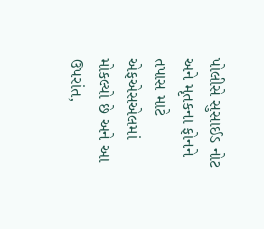પોલીસે સુસાઈડ નોટ અને મૃતકના ફોનને તપાસ માટે એફએસએલમાં મોકલ્યો છે અને આ ઉપરાંત,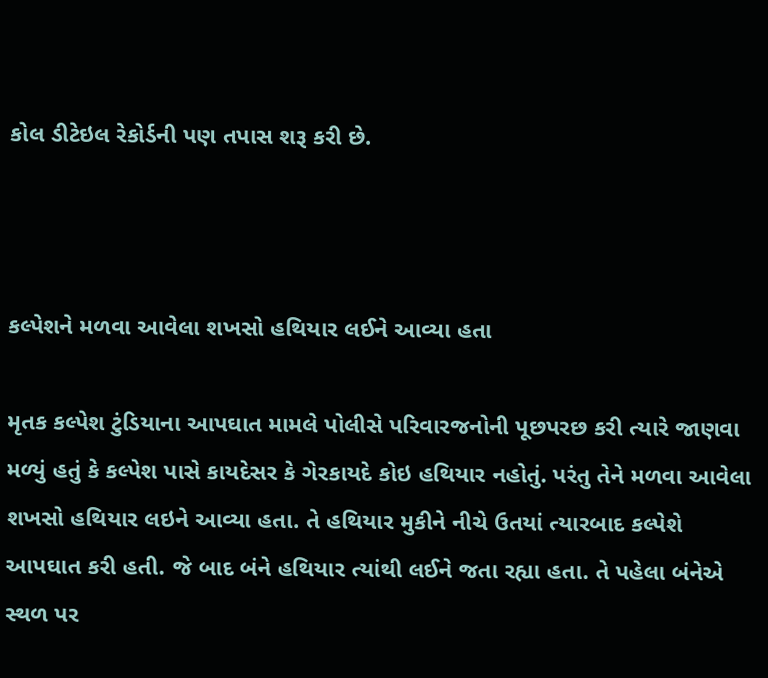કોલ ડીટેઇલ રેકોર્ડની પણ તપાસ શરૂ કરી છે.



કલ્પેશને મળવા આવેલા શખસો હથિયાર લઈને આવ્યા હતા

મૃતક કલ્પેશ ટુંડિયાના આપઘાત મામલે પોલીસે પરિવારજનોની પૂછપરછ કરી ત્યારે જાણવા મળ્યું હતું કે કલ્પેશ પાસે કાયદેસર કે ગેરકાયદે કોઇ હથિયાર નહોતું. પરંતુ તેને મળવા આવેલા શખસો હથિયાર લઇને આવ્યા હતા. તે હથિયાર મુકીને નીચે ઉતયાં ત્યારબાદ કલ્પેશે આપઘાત કરી હતી. જે બાદ બંને હથિયાર ત્યાંથી લઈને જતા રહ્યા હતા. તે પહેલા બંનેએ સ્થળ પર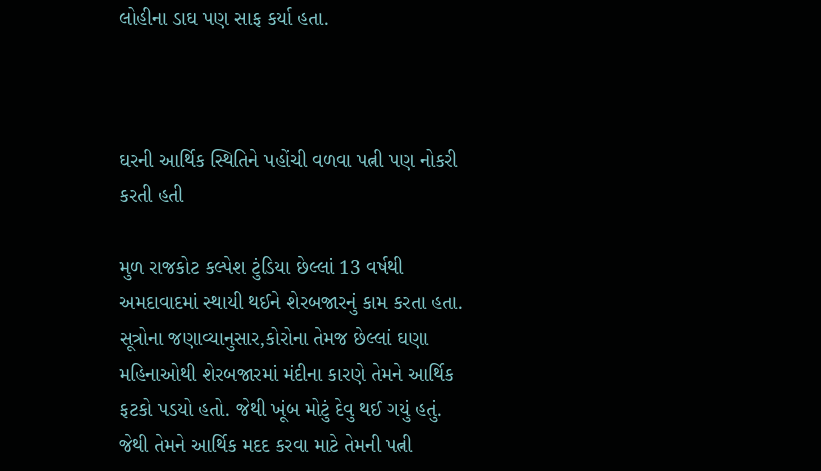લોહીના ડાઘ પણ સાફ કર્યા હતા.



ઘરની આર્થિક સ્થિતિને પહોંચી વળવા પત્ની પણ નોકરી કરતી હતી

મુળ રાજકોટ કલ્પેશ ટુંડિયા છેલ્લાં 13 વર્ષથી અમદાવાદમાં સ્થાયી થઈને શેરબજારનું કામ કરતા હતા. સૂત્રોના જણાવ્યાનુસાર,કોરોના તેમજ છેલ્લાં ઘણા મહિનાઓથી શેરબજારમાં મંદીના કારણે તેમને આર્થિક ફટકો પડયો હતો. જેથી ખૂંબ મોટું દેવુ થઈ ગયું હતું. જેથી તેમને આર્થિક મદદ કરવા માટે તેમની પત્ની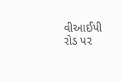વીઆઈપી રોડ પર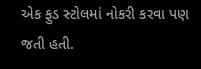એક ફુડ સ્ટોલમાં નોકરી કરવા પણ જતી હતી.